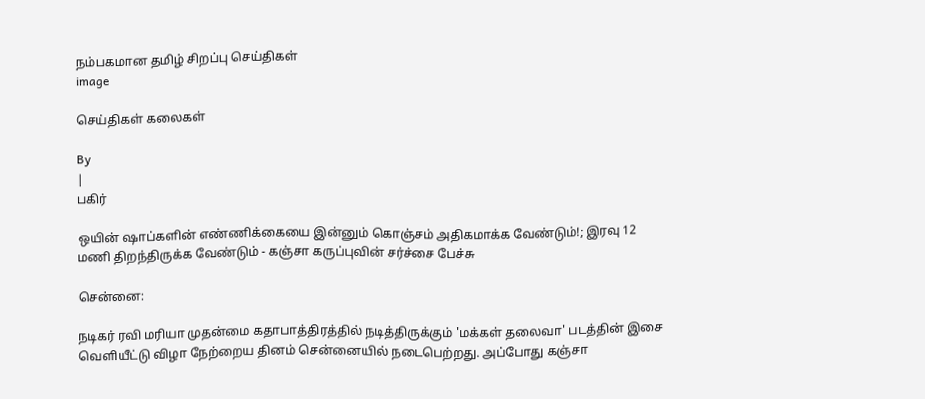நம்பகமான தமிழ் சிறப்பு செய்திகள்
image

செய்திகள் கலைகள்

By
|
பகிர்

ஒயின் ஷாப்களின் எண்ணிக்கையை இன்னும் கொஞ்சம் அதிகமாக்க வேண்டும்!; இரவு 12 மணி திறந்திருக்க வேண்டும் - கஞ்சா கருப்புவின் சர்ச்சை பேச்சு

சென்னை:

நடிகர் ரவி மரியா முதன்மை கதாபாத்திரத்தில் நடித்திருக்கும் 'மக்கள் தலைவா' படத்தின் இசை வெளியீட்டு விழா நேற்றைய தினம் சென்னையில் நடைபெற்றது. அப்போது கஞ்சா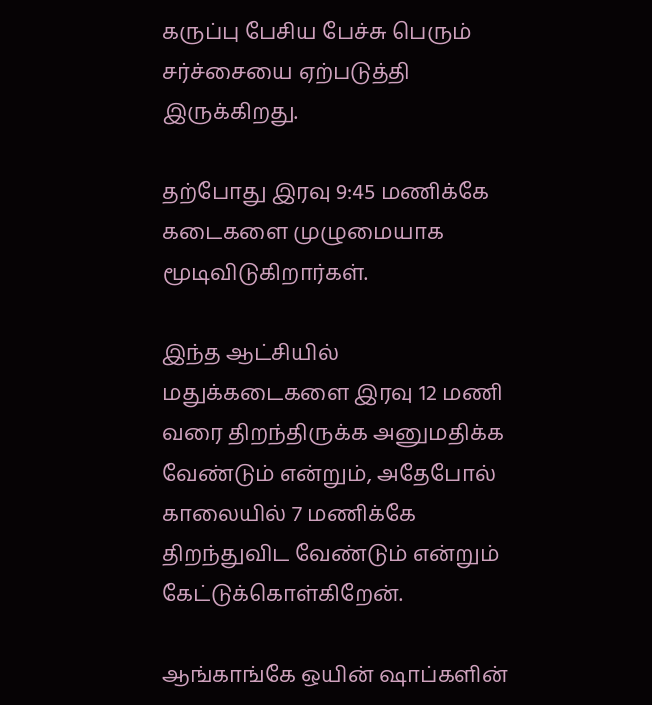கருப்பு பேசிய பேச்சு பெரும் சர்ச்சையை ஏற்படுத்தி இருக்கிறது.

தற்போது இரவு 9:45 மணிக்கே கடைகளை முழுமையாக மூடிவிடுகிறார்கள்.

இந்த ஆட்சியில் மதுக்கடைகளை இரவு 12 மணி வரை திறந்திருக்க அனுமதிக்க வேண்டும் என்றும், அதேபோல் காலையில் 7 மணிக்கே திறந்துவிட வேண்டும் என்றும் கேட்டுக்கொள்கிறேன்.

ஆங்காங்கே ஒயின் ஷாப்களின்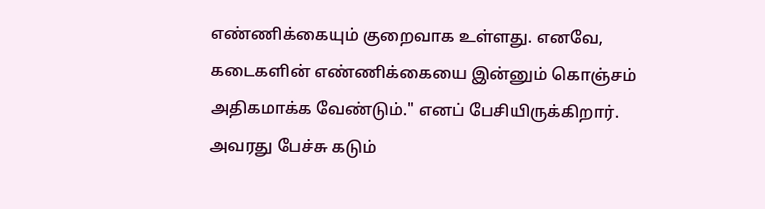எண்ணிக்கையும் குறைவாக உள்ளது. எனவே, கடைகளின் எண்ணிக்கையை இன்னும் கொஞ்சம் அதிகமாக்க வேண்டும்." எனப் பேசியிருக்கிறார். அவரது பேச்சு கடும்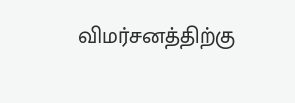விமர்சனத்திற்கு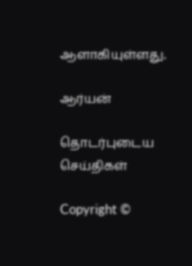ஆளாகியுள்ளது.

ஆர்யன்

தொடர்புடைய செய்திகள்

Copyright ©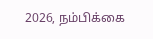2026, நம்பிக்கை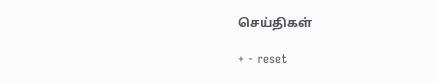செய்திகள்

+ - reset